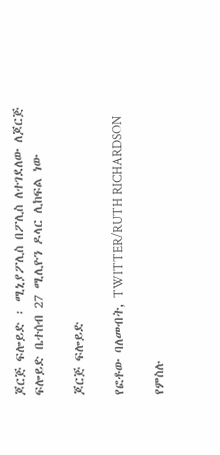ጆርጅ ፍሎይድ ፡ ሚኒያፖሊስ በፖሊስ ለተገደለው ለጆርጅ ፍሎይድ ቤተሰብ 27 ሚሊዮን ዶላር ሊከፍል ነው

ጆርጅ ፍሎይድ

የፎቶው ባለመብት, TWITTER/RUTH RICHARDSON

የምስሉ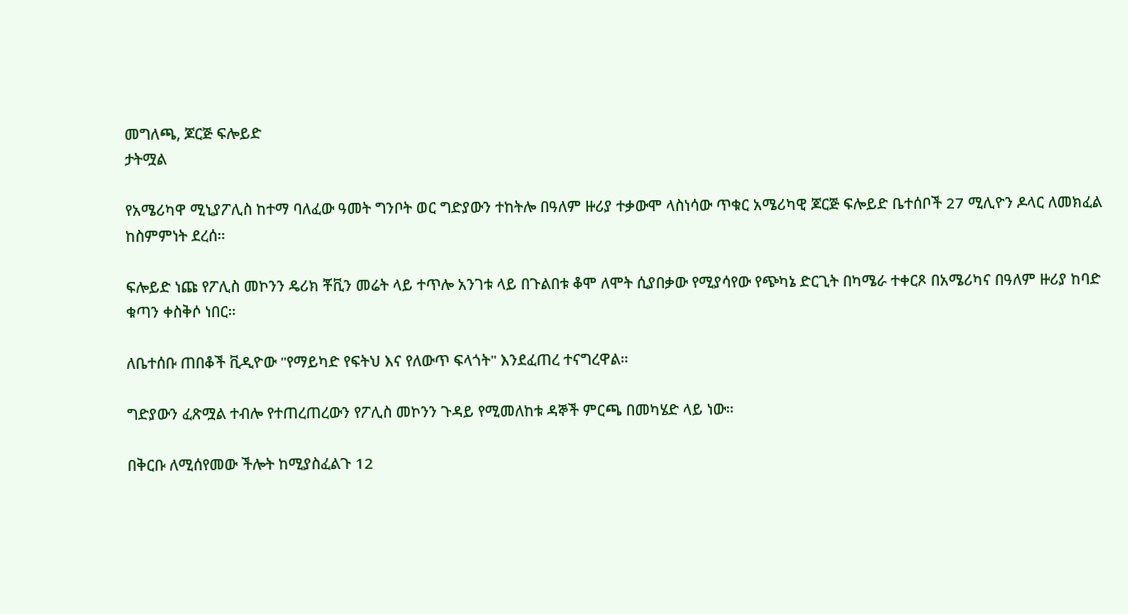መግለጫ, ጆርጅ ፍሎይድ
ታትሟል

የአሜሪካዋ ሚኒያፖሊስ ከተማ ባለፈው ዓመት ግንቦት ወር ግድያውን ተከትሎ በዓለም ዙሪያ ተቃውሞ ላስነሳው ጥቁር አሜሪካዊ ጆርጅ ፍሎይድ ቤተሰቦች 27 ሚሊዮን ዶላር ለመክፈል ከስምምነት ደረሰ።

ፍሎይድ ነጩ የፖሊስ መኮንን ዴሪክ ቾቪን መሬት ላይ ተጥሎ አንገቱ ላይ በጉልበቱ ቆሞ ለሞት ሲያበቃው የሚያሳየው የጭካኔ ድርጊት በካሜራ ተቀርጾ በአሜሪካና በዓለም ዙሪያ ከባድ ቁጣን ቀስቅሶ ነበር።

ለቤተሰቡ ጠበቆች ቪዲዮው "የማይካድ የፍትህ እና የለውጥ ፍላጎት" እንደፈጠረ ተናግረዋል።

ግድያውን ፈጽሟል ተብሎ የተጠረጠረውን የፖሊስ መኮንን ጉዳይ የሚመለከቱ ዳኞች ምርጫ በመካሄድ ላይ ነው።

በቅርቡ ለሚሰየመው ችሎት ከሚያስፈልጉ 12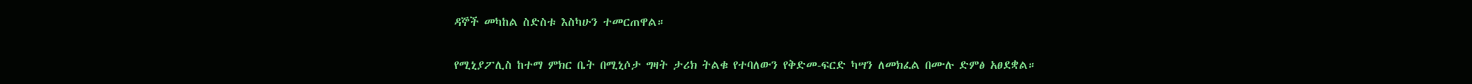ዳኞች መካከል ስድስቱ እስካሁን ተመርጠዋል።

የሚኒያፖሊስ ከተማ ምክር ቤት በሚኒሶታ ግዛት ታሪክ ትልቁ የተባለውን የቅድመ-ፍርድ ካሣን ለመክፈል በሙሉ ድምፅ አፀደቋል።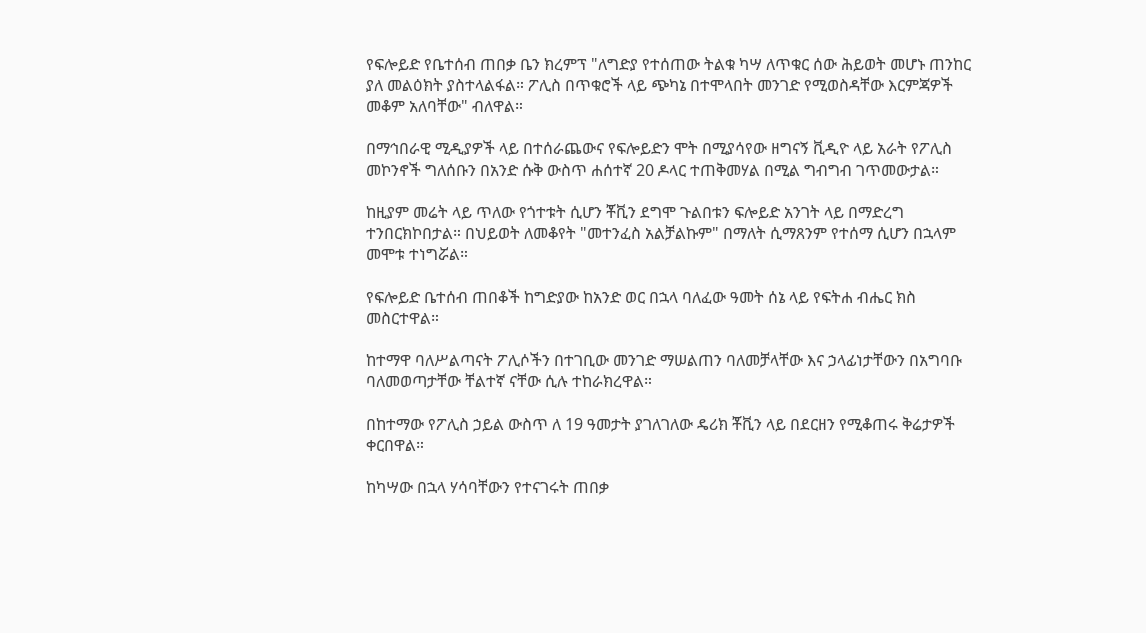የፍሎይድ የቤተሰብ ጠበቃ ቤን ክረምፕ "ለግድያ የተሰጠው ትልቁ ካሣ ለጥቁር ሰው ሕይወት መሆኑ ጠንከር ያለ መልዕክት ያስተላልፋል። ፖሊስ በጥቁሮች ላይ ጭካኔ በተሞላበት መንገድ የሚወስዳቸው እርምጃዎች መቆም አለባቸው" ብለዋል።

በማኅበራዊ ሚዲያዎች ላይ በተሰራጨውና የፍሎይድን ሞት በሚያሳየው ዘግናኝ ቪዲዮ ላይ አራት የፖሊስ መኮንኖች ግለሰቡን በአንድ ሱቅ ውስጥ ሐሰተኛ 20 ዶላር ተጠቅመሃል በሚል ግብግብ ገጥመውታል።

ከዚያም መሬት ላይ ጥለው የጎተቱት ሲሆን ቾቪን ደግሞ ጉልበቱን ፍሎይድ አንገት ላይ በማድረግ ተንበርክኮበታል። በህይወት ለመቆየት "መተንፈስ አልቻልኩም" በማለት ሲማጸንም የተሰማ ሲሆን በኋላም መሞቱ ተነግሯል።

የፍሎይድ ቤተሰብ ጠበቆች ከግድያው ከአንድ ወር በኋላ ባለፈው ዓመት ሰኔ ላይ የፍትሐ ብሔር ክስ መስርተዋል።

ከተማዋ ባለሥልጣናት ፖሊሶችን በተገቢው መንገድ ማሠልጠን ባለመቻላቸው እና ኃላፊነታቸውን በአግባቡ ባለመወጣታቸው ቸልተኛ ናቸው ሲሉ ተከራክረዋል።

በከተማው የፖሊስ ኃይል ውስጥ ለ 19 ዓመታት ያገለገለው ዴሪክ ቾቪን ላይ በደርዘን የሚቆጠሩ ቅሬታዎች ቀርበዋል።

ከካሣው በኋላ ሃሳባቸውን የተናገሩት ጠበቃ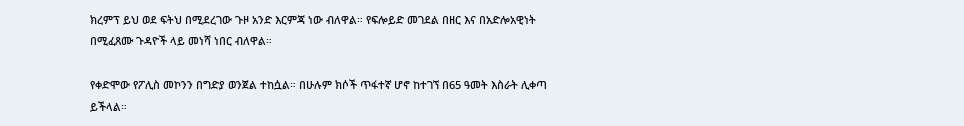ክረምፕ ይህ ወደ ፍትህ በሚደረገው ጉዞ አንድ እርምጃ ነው ብለዋል። የፍሎይድ መገደል በዘር እና በአድሎአዊነት በሚፈጸሙ ጉዳዮች ላይ መነሻ ነበር ብለዋል።

የቀድሞው የፖሊስ መኮንን በግድያ ወንጀል ተከሷል። በሁሉም ክሶች ጥፋተኛ ሆኖ ከተገኘ በ65 ዓመት እስራት ሊቀጣ ይችላል።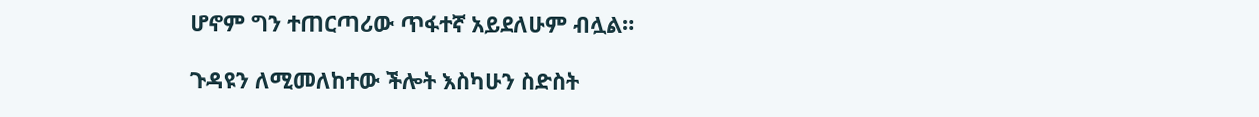ሆኖም ግን ተጠርጣሪው ጥፋተኛ አይደለሁም ብሏል።

ጉዳዩን ለሚመለከተው ችሎት እስካሁን ስድስት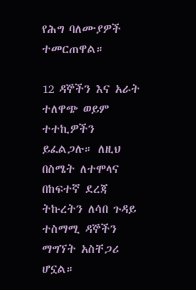የሕግ ባለሙያዎች ተመርጠዋል።

12 ዳኞችን እና አራት ተለዋጭ ወይም ተተኪዎችን ይፈልጋሉ። ለዚህ በስሜት ለተሞላና በከፍተኛ ደረጃ ትኩረትን ለሳበ ጉዳይ ተስማሚ ዳኞችን ማግኘት አስቸጋሪ ሆኗል።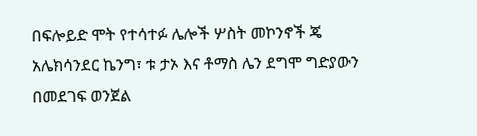በፍሎይድ ሞት የተሳተፉ ሌሎች ሦስት መኮንኖች ጄ አሌክሳንደር ኬንግ፣ ቱ ታኦ እና ቶማስ ሌን ደግሞ ግድያውን በመደገፍ ወንጀል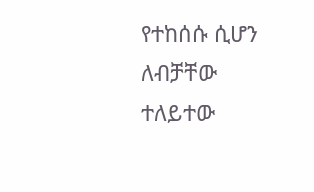የተከሰሱ ሲሆን ለብቻቸው ተለይተው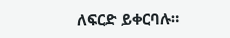ለፍርድ ይቀርባሉ።